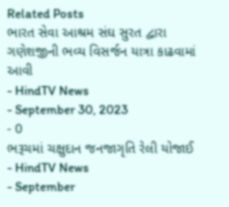Related Posts
ભારત સેવા આશ્રમ સંઘ સુરત દ્વારા ગણેશજીની ભવ્ય વિસર્જન યાત્રા કાઢવામાં આવી
- HindTV News
- September 30, 2023
- 0
ભરૂચમાં ચક્ષુદાન જનજાગૃતિ રેલી યોજાઈ
- HindTV News
- September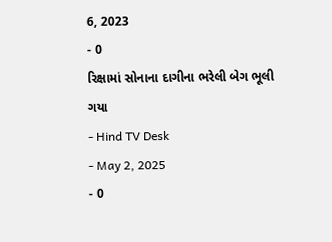6, 2023
- 0
રિક્ષામાં સોનાના દાગીના ભરેલી બેગ ભૂલી ગયા
- Hind TV Desk
- May 2, 2025
- 0